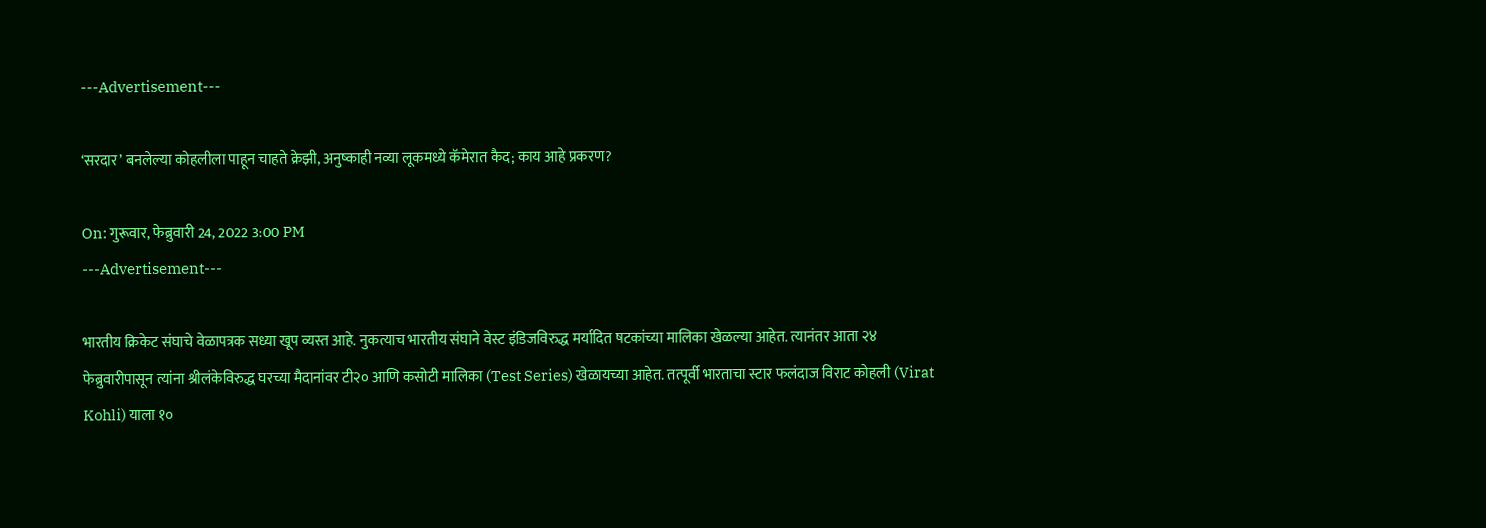---Advertisement---

‘सरदार’ बनलेल्या कोहलीला पाहून चाहते क्रेझी, अनुष्काही नव्या लूकमध्ये कॅमेरात कैद; काय आहे प्रकरण?

On: गुरूवार, फेब्रुवारी 24, 2022 3:00 PM
---Advertisement---

भारतीय क्रिकेट संघाचे वेळापत्रक सध्या खूप व्यस्त आहे. नुकत्याच भारतीय संघाने वेस्ट इंडिजविरुद्ध मर्यादित षटकांच्या मालिका खेळल्या आहेत. त्यानंतर आता २४ फेब्रुवारीपासून त्यांना श्रीलंकेविरुद्ध घरच्या मैदानांवर टी२० आणि कसोटी मालिका (Test Series) खेळायच्या आहेत. तत्पूर्वी भारताचा स्टार फलंदाज विराट कोहली (Virat Kohli) याला १०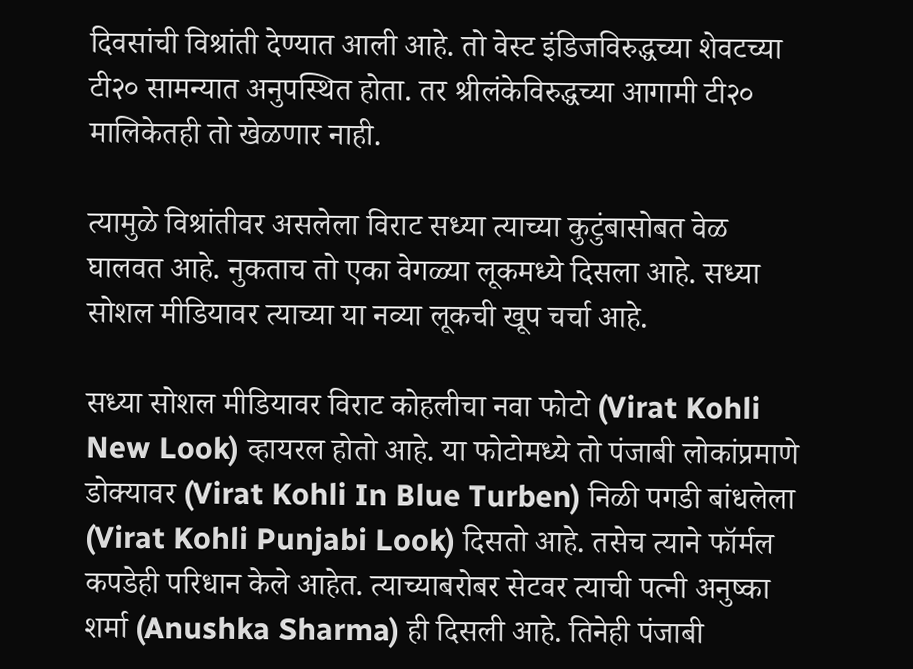दिवसांची विश्रांती देण्यात आली आहे. तो वेस्ट इंडिजविरुद्धच्या शेवटच्या टी२० सामन्यात अनुपस्थित होता. तर श्रीलंकेविरुद्धच्या आगामी टी२० मालिकेतही तो खेळणार नाही.

त्यामुळे विश्रांतीवर असलेला विराट सध्या त्याच्या कुटुंबासोबत वेळ घालवत आहे. नुकताच तो एका वेगळ्या लूकमध्ये दिसला आहे. सध्या सोशल मीडियावर त्याच्या या नव्या लूकची खूप चर्चा आहे.

सध्या सोशल मीडियावर विराट कोहलीचा नवा फोटो (Virat Kohli New Look) व्हायरल होतो आहे. या फोटोमध्ये तो पंजाबी लोकांप्रमाणे डोक्यावर (Virat Kohli In Blue Turben) निळी पगडी बांधलेला (Virat Kohli Punjabi Look) दिसतो आहे. तसेच त्याने फॉर्मल कपडेही परिधान केले आहेत. त्याच्याबरोबर सेटवर त्याची पत्नी अनुष्का शर्मा (Anushka Sharma) ही दिसली आहे. तिनेही पंजाबी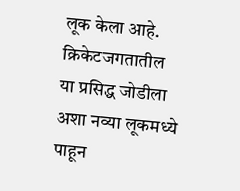लूक केला आहे. क्रिकेटजगतातील या प्रसिद्ध जोडीला अशा नव्या लूकमध्ये पाहून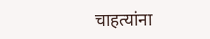चाहत्यांना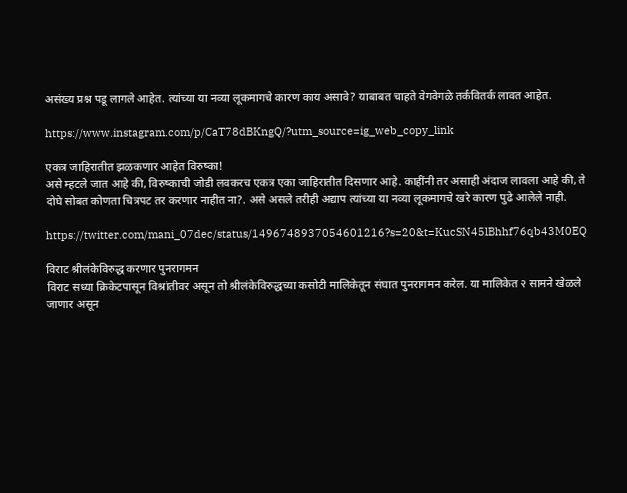असंख्य प्रश्न पडू लागले आहेत. त्यांच्या या नव्या लूकमागचे कारण काय असावे? याबाबत चाहते वेगवेगळे तर्कवितर्क लावत आहेत.

https://www.instagram.com/p/CaT78dBKngQ/?utm_source=ig_web_copy_link

एकत्र जाहिरातीत झळकणार आहेत विरुष्का!
असे म्हटले जात आहे की, विरुष्काची जोडी लवकरच एकत्र एका जाहिरातीत दिसणार आहे. काहींनी तर असाही अंदाज लावला आहे की, ते दोघे सोबत कोणता चित्रपट तर करणार नाहीत ना?. असे असले तरीही अद्याप त्यांच्या या नव्या लूकमागचे खरे कारण पुढे आलेले नाही.

https://twitter.com/mani_07dec/status/1496748937054601216?s=20&t=KucSN45lBhhf76qb43M0EQ

विराट श्रीलंकेविरुद्ध करणार पुनरागमन
विराट सध्या क्रिकेटपासून विश्रांतीवर असून तो श्रीलंकेविरुद्धच्या कसोटी मालिकेतून संघात पुनरागमन करेल. या मालिकेत २ सामने खेळले जाणार असून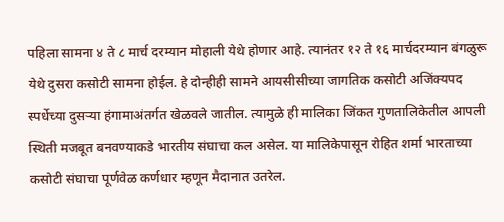पहिला सामना ४ ते ८ मार्च दरम्यान मोहाली येथे होणार आहे. त्यानंतर १२ ते १६ मार्चदरम्यान बंगळुरू येथे दुसरा कसोटी सामना होईल. हे दोन्हीही सामने आयसीसीच्या जागतिक कसोटी अजिंक्यपद स्पर्धेच्या दुसऱ्या हंगामाअंतर्गत खेळवले जातील. त्यामुळे ही मालिका जिंकत गुणतालिकेतील आपली स्थिती मजबूत बनवण्याकडे भारतीय संघाचा कल असेल. या मालिकेपासून रोहित शर्मा भारताच्या कसोटी संघाचा पूर्णवेळ कर्णधार म्हणून मैदानात उतरेल.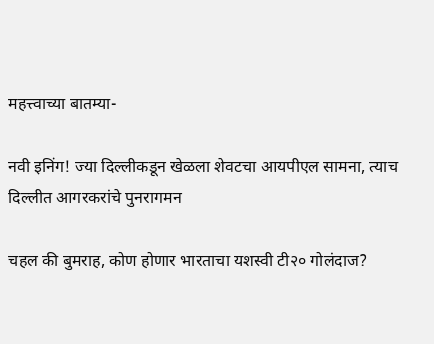महत्त्वाच्या बातम्या-

नवी इनिंग! ज्या दिल्लीकडून खेळला शेवटचा आयपीएल सामना, त्याच दिल्लीत आगरकरांचे पुनरागमन

चहल की बुमराह, कोण होणार भारताचा यशस्वी टी२० गोलंदाज?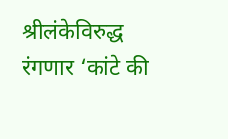श्रीलंकेविरुद्ध रंगणार ‘कांटे की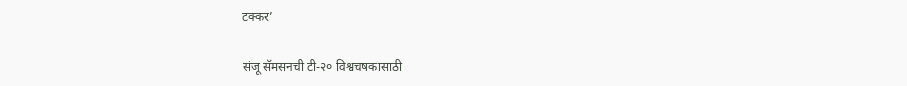टक्कर’

संजू सॅमसनची टी-२० विश्वचषकासाठी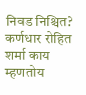निवड निश्चित? कर्णधार रोहित शर्मा काय म्हणतोय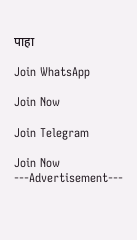पाहा

Join WhatsApp

Join Now

Join Telegram

Join Now
---Advertisement---